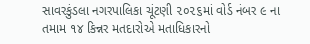સાવરકુંડલા નગરપાલિકા ચૂંટણી ૨૦૨૬માં વોર્ડ નંબર ૯ ના તમામ ૧૪ કિન્નર મતદારોએ મતાધિકારનો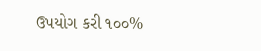ઉપયોગ કરી ૧૦૦%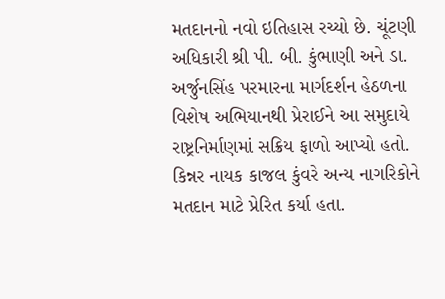મતદાનનો નવો ઇતિહાસ રચ્યો છે. ચૂંટણી અધિકારી શ્રી પી. બી. કુંભાણી અને ડા. અર્જુનસિંહ પરમારના માર્ગદર્શન હેઠળના વિશેષ અભિયાનથી પ્રેરાઈને આ સમુદાયે રાષ્ટ્રનિર્માણમાં સક્રિય ફાળો આપ્યો હતો. કિન્નર નાયક કાજલ કુંવરે અન્ય નાગરિકોને મતદાન માટે પ્રેરિત કર્યા હતા.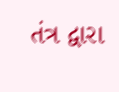તંત્ર દ્વારા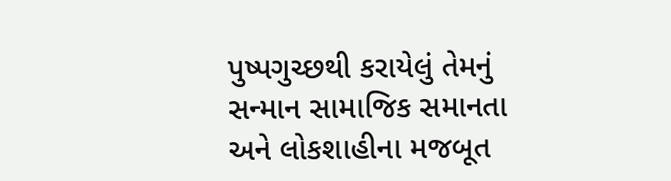પુષ્પગુચ્છથી કરાયેલું તેમનું સન્માન સામાજિક સમાનતા અને લોકશાહીના મજબૂત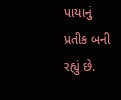પાયાનું પ્રતીક બની રહ્યું છે.